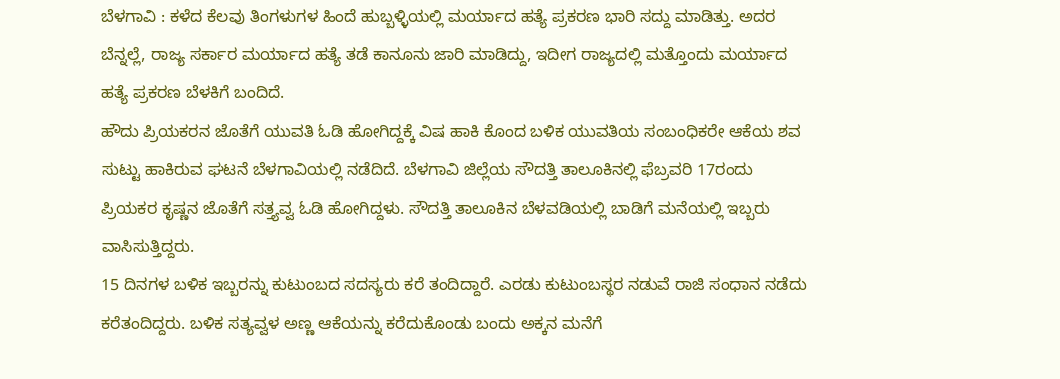ಬೆಳಗಾವಿ : ಕಳೆದ ಕೆಲವು ತಿಂಗಳುಗಳ ಹಿಂದೆ ಹುಬ್ಬಳ್ಳಿಯಲ್ಲಿ ಮರ್ಯಾದ ಹತ್ಯೆ ಪ್ರಕರಣ ಭಾರಿ ಸದ್ದು ಮಾಡಿತ್ತು. ಅದರ ಬೆನ್ನಲ್ಲೆ, ರಾಜ್ಯ ಸರ್ಕಾರ ಮರ್ಯಾದ ಹತ್ಯೆ ತಡೆ ಕಾನೂನು ಜಾರಿ ಮಾಡಿದ್ದು, ಇದೀಗ ರಾಜ್ಯದಲ್ಲಿ ಮತ್ತೊಂದು ಮರ್ಯಾದ ಹತ್ಯೆ ಪ್ರಕರಣ ಬೆಳಕಿಗೆ ಬಂದಿದೆ.
ಹೌದು ಪ್ರಿಯಕರನ ಜೊತೆಗೆ ಯುವತಿ ಓಡಿ ಹೋಗಿದ್ದಕ್ಕೆ ವಿಷ ಹಾಕಿ ಕೊಂದ ಬಳಿಕ ಯುವತಿಯ ಸಂಬಂಧಿಕರೇ ಆಕೆಯ ಶವ ಸುಟ್ಟು ಹಾಕಿರುವ ಘಟನೆ ಬೆಳಗಾವಿಯಲ್ಲಿ ನಡೆದಿದೆ. ಬೆಳಗಾವಿ ಜಿಲ್ಲೆಯ ಸೌದತ್ತಿ ತಾಲೂಕಿನಲ್ಲಿ ಫೆಬ್ರವರಿ 17ರಂದು ಪ್ರಿಯಕರ ಕೃಷ್ಣನ ಜೊತೆಗೆ ಸತ್ತ್ಯವ್ವ ಓಡಿ ಹೋಗಿದ್ದಳು. ಸೌದತ್ತಿ ತಾಲೂಕಿನ ಬೆಳವಡಿಯಲ್ಲಿ ಬಾಡಿಗೆ ಮನೆಯಲ್ಲಿ ಇಬ್ಬರು ವಾಸಿಸುತ್ತಿದ್ದರು.
15 ದಿನಗಳ ಬಳಿಕ ಇಬ್ಬರನ್ನು ಕುಟುಂಬದ ಸದಸ್ಯರು ಕರೆ ತಂದಿದ್ದಾರೆ. ಎರಡು ಕುಟುಂಬಸ್ಥರ ನಡುವೆ ರಾಜಿ ಸಂಧಾನ ನಡೆದು ಕರೆತಂದಿದ್ದರು. ಬಳಿಕ ಸತ್ಯವ್ವಳ ಅಣ್ಣ ಆಕೆಯನ್ನು ಕರೆದುಕೊಂಡು ಬಂದು ಅಕ್ಕನ ಮನೆಗೆ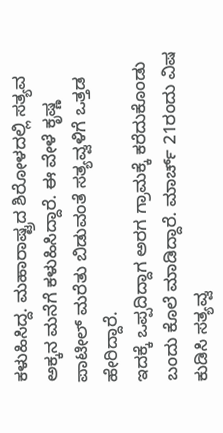ಕಳುಹಿಸಿದ್ದ. ಮಹಾರಾಷ್ಟ್ರದ ಶಿರೋಳದಲ್ಲಿ ಸತ್ಯವ ಅಕ್ಕನ ಮನೆಗೆ ಕಳುಹಿಸಿದ್ದಾರೆ. ಈ ವೇಳೆ ಕೃಷ್ಣ ಪಾಟೀಲ್ ಮರೆತು ಬಿಡುವಂತೆ ಸತ್ಯವ್ವಳಿಗೆ ಒತ್ತಡ ಹೇರಿದ್ದಾರೆ.
ಇದಕ್ಕೆ ಒಪ್ಪದಿದ್ದಾಗ ಅರಗ ಗ್ರಾಮಕ್ಕೆ ಕರೆದುಕೊಂಡು ಬಂದು ಕೊಲೆ ಮಾಡಿದ್ದಾರೆ. ಮಾರ್ಚ್ 21ರಂದು ವಿಷ ಕುಡಿಸಿ ಸತ್ಯವ್ವ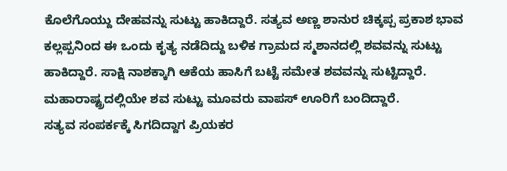ಕೊಲೆಗೊಯ್ದು ದೇಹವನ್ನು ಸುಟ್ಟು ಹಾಕಿದ್ದಾರೆ. ಸತ್ಯವ ಅಣ್ಣ ಶಾನುರ ಚಿಕ್ಕಪ್ಪ ಪ್ರಕಾಶ ಭಾವ ಕಲ್ಲಪ್ಪನಿಂದ ಈ ಒಂದು ಕೃತ್ಯ ನಡೆದಿದ್ದು ಬಳಿಕ ಗ್ರಾಮದ ಸ್ಮಶಾನದಲ್ಲಿ ಶವವನ್ನು ಸುಟ್ಟು ಹಾಕಿದ್ದಾರೆ. ಸಾಕ್ಷಿ ನಾಶಕ್ಕಾಗಿ ಆಕೆಯ ಹಾಸಿಗೆ ಬಟ್ಟೆ ಸಮೇತ ಶವವನ್ನು ಸುಟ್ಟಿದ್ದಾರೆ. ಮಹಾರಾಷ್ಟ್ರದಲ್ಲಿಯೇ ಶವ ಸುಟ್ಟು ಮೂವರು ವಾಪಸ್ ಊರಿಗೆ ಬಂದಿದ್ದಾರೆ.
ಸತ್ಯವ ಸಂಪರ್ಕಕ್ಕೆ ಸಿಗದಿದ್ದಾಗ ಪ್ರಿಯಕರ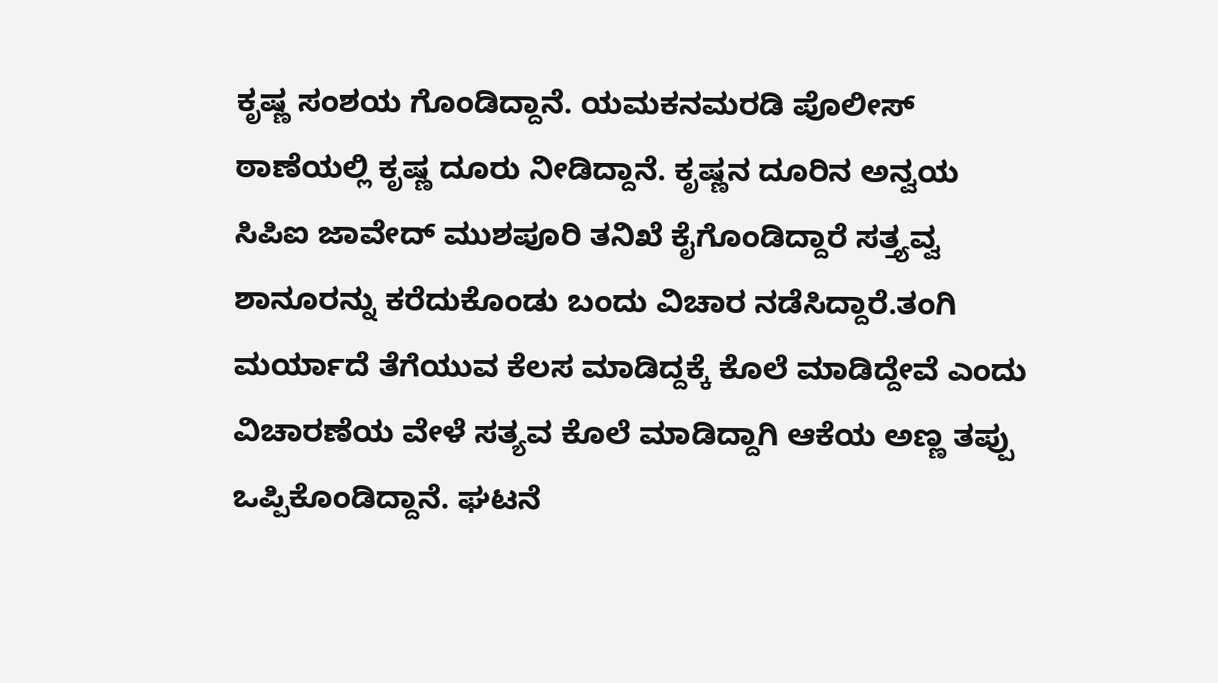ಕೃಷ್ಣ ಸಂಶಯ ಗೊಂಡಿದ್ದಾನೆ. ಯಮಕನಮರಡಿ ಪೊಲೀಸ್ ಠಾಣೆಯಲ್ಲಿ ಕೃಷ್ಣ ದೂರು ನೀಡಿದ್ದಾನೆ. ಕೃಷ್ಣನ ದೂರಿನ ಅನ್ವಯ ಸಿಪಿಐ ಜಾವೇದ್ ಮುಶಪೂರಿ ತನಿಖೆ ಕೈಗೊಂಡಿದ್ದಾರೆ ಸತ್ತ್ಯವ್ವ ಶಾನೂರನ್ನು ಕರೆದುಕೊಂಡು ಬಂದು ವಿಚಾರ ನಡೆಸಿದ್ದಾರೆ.ತಂಗಿ ಮರ್ಯಾದೆ ತೆಗೆಯುವ ಕೆಲಸ ಮಾಡಿದ್ದಕ್ಕೆ ಕೊಲೆ ಮಾಡಿದ್ದೇವೆ ಎಂದು ವಿಚಾರಣೆಯ ವೇಳೆ ಸತ್ಯವ ಕೊಲೆ ಮಾಡಿದ್ದಾಗಿ ಆಕೆಯ ಅಣ್ಣ ತಪ್ಪು ಒಪ್ಪಿಕೊಂಡಿದ್ದಾನೆ. ಘಟನೆ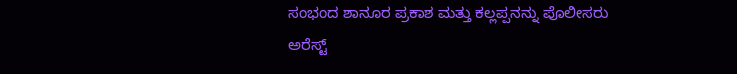ಸಂಭಂದ ಶಾನೂರ ಪ್ರಕಾಶ ಮತ್ತು ಕಲ್ಲಪ್ಪನನ್ನು ಪೊಲೀಸರು ಅರೆಸ್ಟ್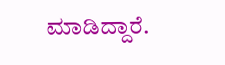ಮಾಡಿದ್ದಾರೆ.